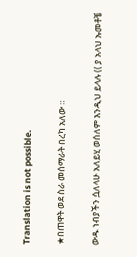Translation is not possible.

★በጠዋት ወደ ስራ መሰማራት በረካ አለው ።

ውዱ ነብያችን ሷለላሁ አለይሂ ወሰለም እንዲህ ይላሉ (( ያ አላህ ኡመቶቼ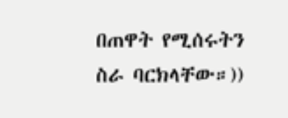በጠዋት የሚሰሩትን ስራ ባርክላቸው።))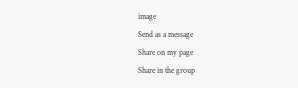image
Send as a message
Share on my page
Share in the group